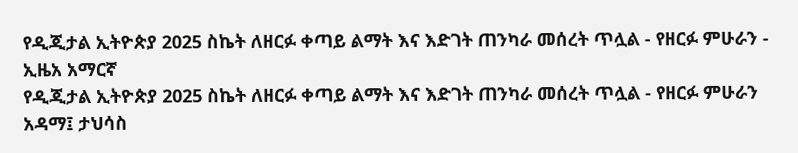የዲጂታል ኢትዮጵያ 2025 ስኬት ለዘርፉ ቀጣይ ልማት እና እድገት ጠንካራ መሰረት ጥሏል - የዘርፉ ምሁራን - ኢዜአ አማርኛ
የዲጂታል ኢትዮጵያ 2025 ስኬት ለዘርፉ ቀጣይ ልማት እና እድገት ጠንካራ መሰረት ጥሏል - የዘርፉ ምሁራን
አዳማ፤ ታህሳስ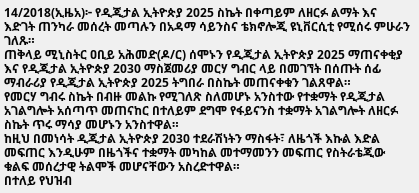14/2018(ኢዜአ)፦ የዲጂታል ኢትዮጵያ 2025 ስኬት በቀጣይም ለዘርፉ ልማት እና እድገት ጠንካራ መሰረት መጣሉን በአዳማ ሳይንስና ቴክኖሎጂ ዩኒቨርሲቲ የሚሰሩ ምሁራን ገለጹ።
ጠቅላይ ሚኒስትር ዐቢይ አሕመድ(ዶ/ር) ሰሞኑን የዲጂታል ኢትዮጵያ 2025 ማጠናቀቂያ እና የዲጂታል ኢትዮጵያ 2030 ማስጀመሪያ መርሃ ግብር ላይ በመገኘት በሰጡት ሰፊ ማብራሪያ የዲጂታል ኢትዮጵያ 2025 ትግበራ በስኬት መጠናቀቁን ገልጸዋል።
የመርሃ ግብሩ ስኬት በብዙ መልኩ የሚገለጽ ስለመሆኑ አንስተው የተቋማት የዲጂታል አገልግሎት አሰጣጥ መጠናከር በተለይም ደግሞ የፋይናንስ ተቋማት አገልግሎት ለዘርፉ ስኬት ጥሩ ማሳያ መሆኑን አንስተዋል።
ከዚህ በመነሳት ዲጂታል ኢትዮጵያ 2030 ተደራሽነትን ማስፋት፣ ለዜጎች እኩል እድል መፍጠር እንዲሁም በዜጎችና ተቋማት መካከል መተማመንን መፍጠር የስትራቴጂው ቁልፍ መሰረታዊ ትልሞች መሆናቸውን አስረድተዋል።
በተለይ የህዝብ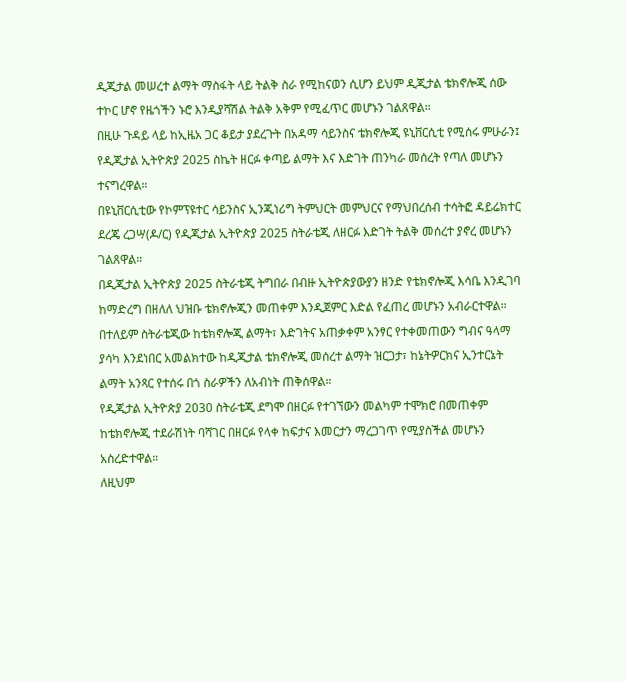ዲጂታል መሠረተ ልማት ማስፋት ላይ ትልቅ ስራ የሚከናወን ሲሆን ይህም ዲጂታል ቴክኖሎጂ ሰው ተኮር ሆኖ የዜጎችን ኑሮ እንዲያሻሽል ትልቅ አቅም የሚፈጥር መሆኑን ገልጸዋል።
በዚሁ ጉዳይ ላይ ከኢዜአ ጋር ቆይታ ያደረጉት በአዳማ ሳይንስና ቴክኖሎጂ ዩኒቨርሲቲ የሚሰሩ ምሁራን፤ የዲጂታል ኢትዮጵያ 2025 ስኬት ዘርፉ ቀጣይ ልማት እና እድገት ጠንካራ መሰረት የጣለ መሆኑን ተናግረዋል።
በዩኒቨርሲቲው የኮምፕዩተር ሳይንስና ኢንጂነሪግ ትምህርት መምህርና የማህበረሰብ ተሳትፎ ዳይሬክተር ደረጄ ረጋሣ(ዶ/ር) የዲጂታል ኢትዮጵያ 2025 ስትራቴጂ ለዘርፉ እድገት ትልቅ መሰረተ ያኖረ መሆኑን ገልጸዋል።
በዲጂታል ኢትዮጵያ 2025 ስትራቴጂ ትግበራ በብዙ ኢትዮጵያውያን ዘንድ የቴክኖሎጂ እሳቤ እንዲገባ ከማድረግ በዘለለ ህዝቡ ቴክኖሎጂን መጠቀም እንዲጀምር እድል የፈጠረ መሆኑን አብራርተዋል።
በተለይም ስትራቴጂው ከቴክኖሎጂ ልማት፣ እድገትና አጠቃቀም አንፃር የተቀመጠውን ግብና ዓላማ ያሳካ እንደነበር አመልክተው ከዲጂታል ቴክኖሎጂ መሰረተ ልማት ዝርጋታ፣ ከኔትዎርክና ኢንተርኔት ልማት አንጻር የተሰሩ በጎ ስራዎችን ለአብነት ጠቅሰዋል።
የዲጂታል ኢትዮጵያ 2030 ስትራቴጂ ደግሞ በዘርፉ የተገኘውን መልካም ተሞክሮ በመጠቀም ከቴክኖሎጂ ተደራሽነት ባሻገር በዘርፉ የላቀ ከፍታና እመርታን ማረጋገጥ የሚያስችል መሆኑን አስረድተዋል።
ለዚህም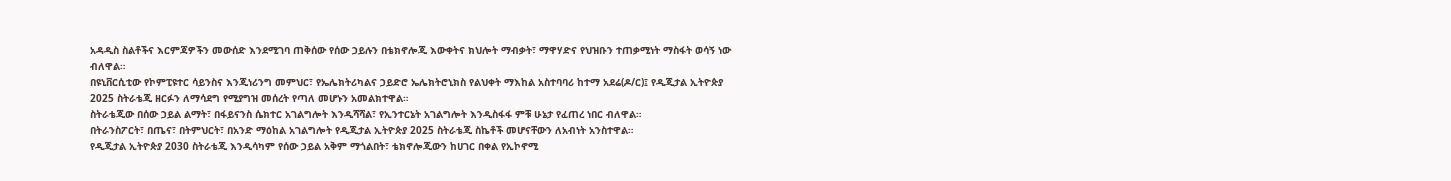አዳዲስ ስልቶችና እርምጃዎችን መውሰድ እንደሚገባ ጠቅሰው የሰው ኃይሉን በቴክኖሎጂ እውቀትና ክህሎት ማብቃት፣ ማዋሃድና የህዝቡን ተጠቃሚነት ማስፋት ወሳኝ ነው ብለዋል።
በዩኒቨርሲቲው የኮምፒዩተር ሳይንስና እንጂነሪንግ መምህር፣ የኤሌክትሪካልና ኃይድሮ ኤሌክትሮኒክስ የልህቀት ማእከል አስተባባሪ ከተማ አደሬ(ዶ/ር)፤ የዲጂታል ኢትዮጵያ 2025 ስትራቴጂ ዘርፉን ለማሳደግ የሚያግዝ መሰረት የጣለ መሆኑን አመልክተዋል።
ስትራቴጂው በሰው ኃይል ልማት፣ በፋይናንስ ሴክተር አገልግሎት እንዲሻሻል፣ የኢንተርኔት አገልግሎት እንዲስፋፋ ምቹ ሁኔታ የፈጠረ ነበር ብለዋል።
በትራንስፖርት፣ በጤና፣ በትምህርት፣ በአንድ ማዕከል አገልግሎት የዲጂታል ኢትዮጵያ 2025 ስትራቴጂ ስኬቶች መሆናቸውን ለአብነት አንስተዋል።
የዲጂታል ኢትዮጵያ 2030 ስትራቴጂ እንዲሳካም የሰው ኃይል አቅም ማጎልበት፣ ቴክኖሎጂውን ከሀገር በቀል የኢኮኖሚ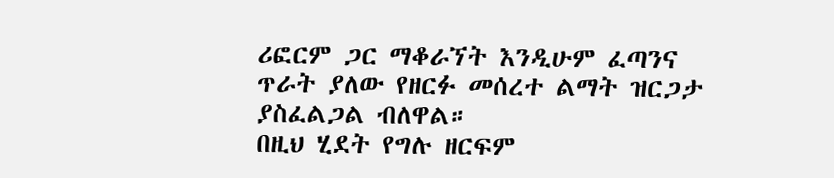ሪፎርም ጋር ማቆራኘት እንዲሁም ፈጣንና ጥራት ያለው የዘርፉ መሰረተ ልማት ዝርጋታ ያስፈልጋል ብለዋል።
በዚህ ሂደት የግሉ ዘርፍም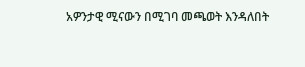አዎንታዊ ሚናውን በሚገባ መጫወት እንዳለበት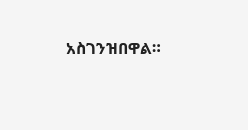አስገንዝበዋል።